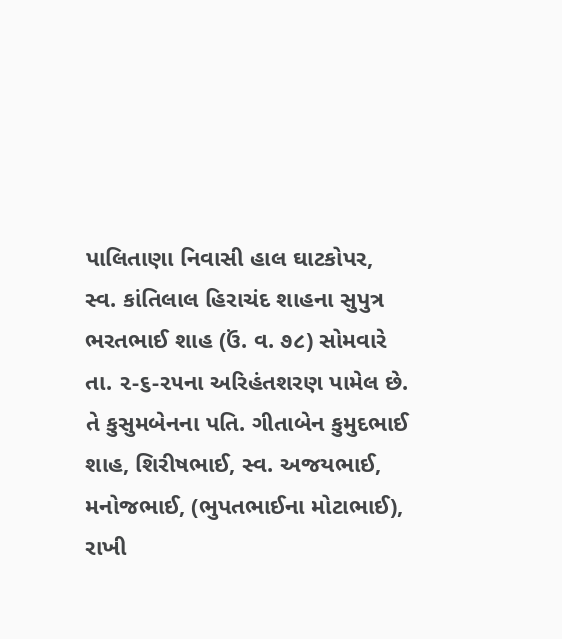પાલિતાણા નિવાસી હાલ ઘાટકોપર, સ્વ. કાંતિલાલ હિરાચંદ શાહના સુપુત્ર ભરતભાઈ શાહ (ઉં. વ. ૭૮) સોમવારે તા. ૨-૬-૨૫ના અરિહંતશરણ પામેલ છે. તે કુસુમબેનના પતિ. ગીતાબેન કુમુદભાઈ શાહ, શિરીષભાઈ, સ્વ. અજયભાઈ, મનોજભાઈ, (ભુપતભાઈના મોટાભાઈ), રાખી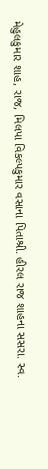મેહુલકુમાર શાહ, રાજ, મિલપા વિકલ્પકુમાર વસાના પિતાશ્રી. હીરલ રાજ શાહના સસરા. સ્વ.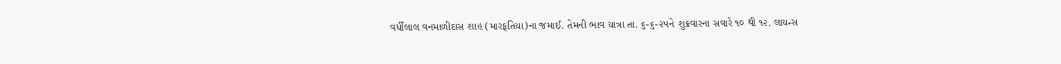વર્ધીલાલ વનમાળીદાસ શાહ (મારફતિયા)ના જમાઈ. તેમની ભાવ યાત્રા તા. ૬-૬-૨૫ને શુક્રવારના સવારે ૧૦ થી ૧૨. લાયન્સ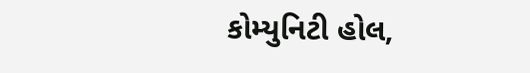કોમ્યુનિટી હોલ,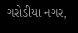ગરોડીયા નગર,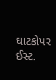ઘાટકોપર ઈસ્ટ.